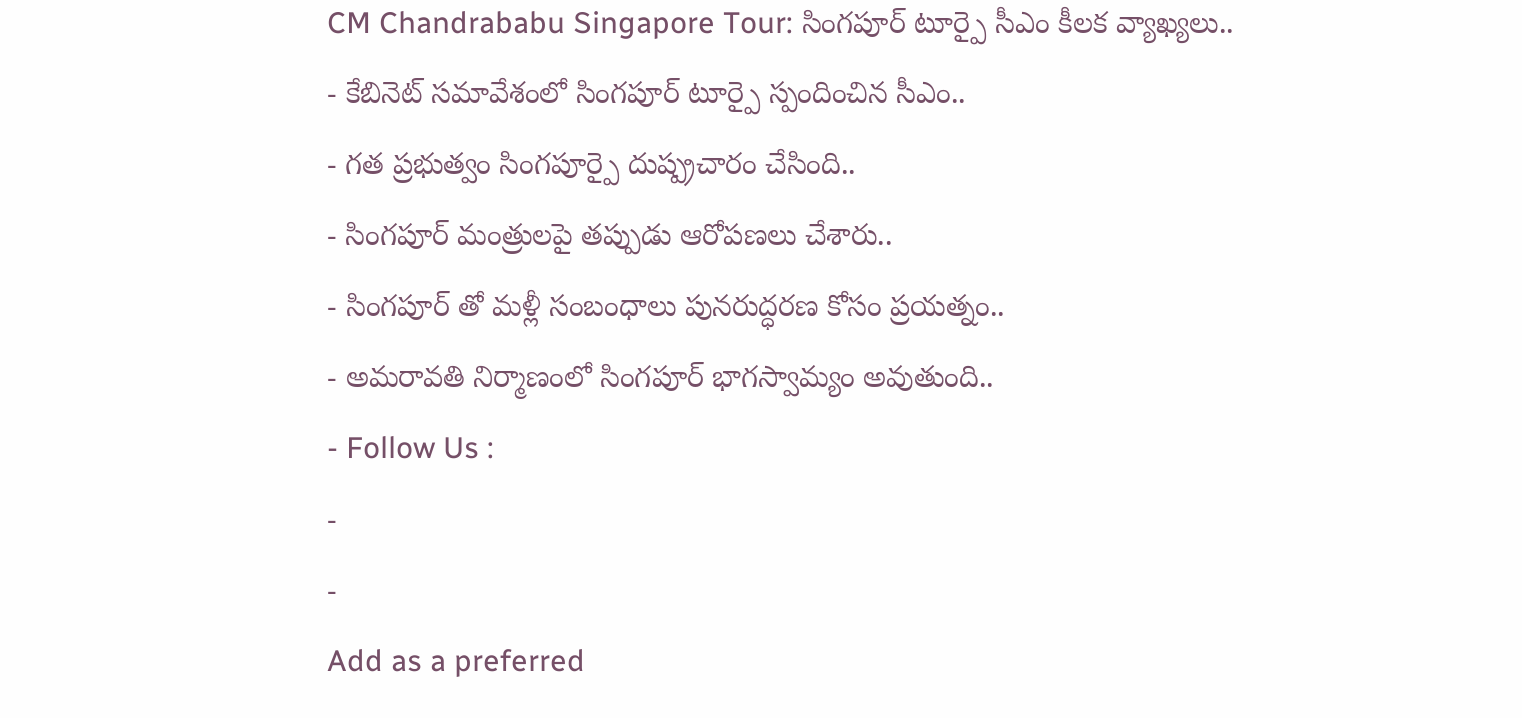CM Chandrababu Singapore Tour: సింగపూర్ టూర్పై సీఎం కీలక వ్యాఖ్యలు..
- కేబినెట్ సమావేశంలో సింగపూర్ టూర్పై స్పందించిన సీఎం..
- గత ప్రభుత్వం సింగపూర్పై దుష్ప్రచారం చేసింది..
- సింగపూర్ మంత్రులపై తప్పుడు ఆరోపణలు చేశారు..
- సింగపూర్ తో మళ్లీ సంబంధాలు పునరుద్ధరణ కోసం ప్రయత్నం..
- అమరావతి నిర్మాణంలో సింగపూర్ భాగస్వామ్యం అవుతుంది..
- Follow Us :
-
-
Add as a preferred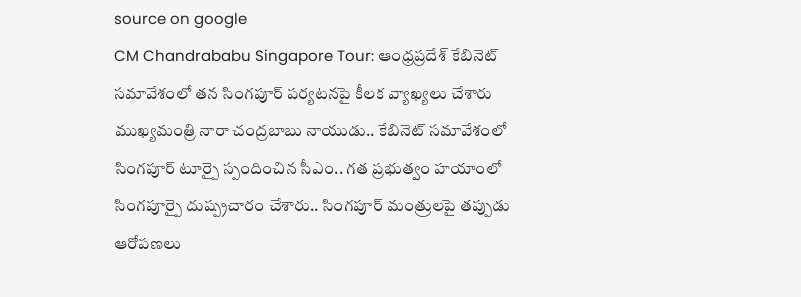source on google
CM Chandrababu Singapore Tour: ఆంధ్రప్రదేశ్ కేబినెట్ సమావేశంలో తన సింగపూర్ పర్యటనపై కీలక వ్యాఖ్యలు చేశారు ముఖ్యమంత్రి నారా చంద్రబాబు నాయుడు.. కేబినెట్ సమావేశంలో సింగపూర్ టూర్పై స్పందించిన సీఎం.. గత ప్రభుత్వం హయాంలో సింగపూర్పై దుష్ప్రచారం చేశారు.. సింగపూర్ మంత్రులపై తప్పుడు ఆరోపణలు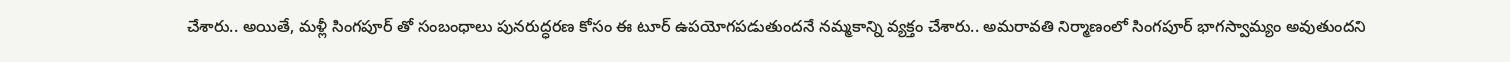చేశారు.. అయితే, మళ్లీ సింగపూర్ తో సంబంధాలు పునరుద్ధరణ కోసం ఈ టూర్ ఉపయోగపడుతుందనే నమ్మకాన్ని వ్యక్తం చేశారు.. అమరావతి నిర్మాణంలో సింగపూర్ భాగస్వామ్యం అవుతుందని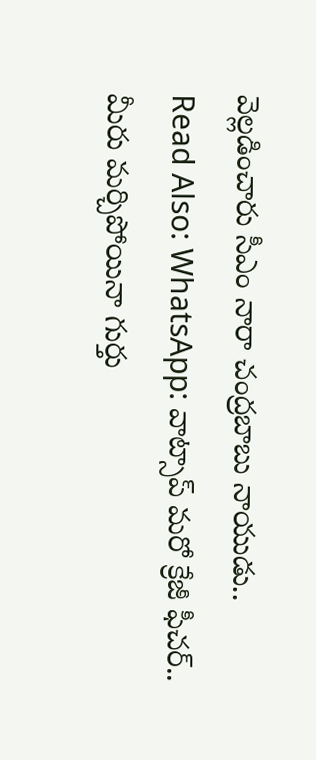వెల్లడించారు సీఎం నారా చంద్రబాబు నాయుడు..
Read Also: WhatsApp: వాట్సాప్ మరో క్రేజీ ఫీచర్.. మీరు మర్చిపోయినా గుర్తు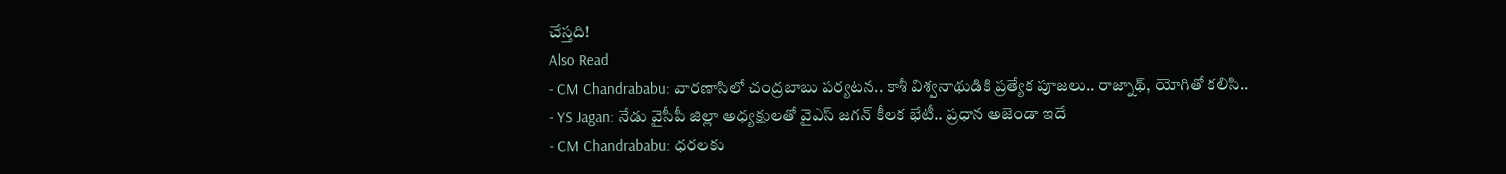చేస్తది!
Also Read
- CM Chandrababu: వారణాసిలో చంద్రబాబు పర్యటన.. కాశీ విశ్వనాథుడికి ప్రత్యేక పూజలు.. రాజ్నాథ్, యోగితో కలిసి..
- YS Jagan: నేడు వైసీపీ జిల్లా అధ్యక్షులతో వైఎస్ జగన్ కీలక భేటీ.. ప్రధాన అజెండా ఇదే
- CM Chandrababu: ధరలకు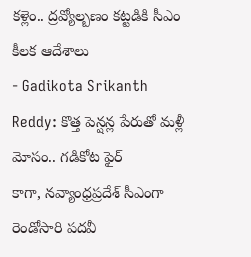కళ్లెం.. ద్రవ్యోల్బణం కట్టడికి సీఎం కీలక ఆదేశాలు
- Gadikota Srikanth Reddy: కొత్త పెన్షన్ల పేరుతో మళ్లీ మోసం.. గడికోట ఫైర్
కాగా, నవ్యాంధ్రప్రదేశ్ సీఎంగా రెండోసారి పదవీ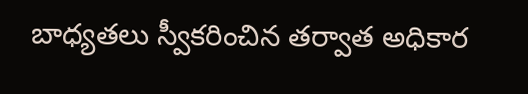బాధ్యతలు స్వీకరించిన తర్వాత అధికార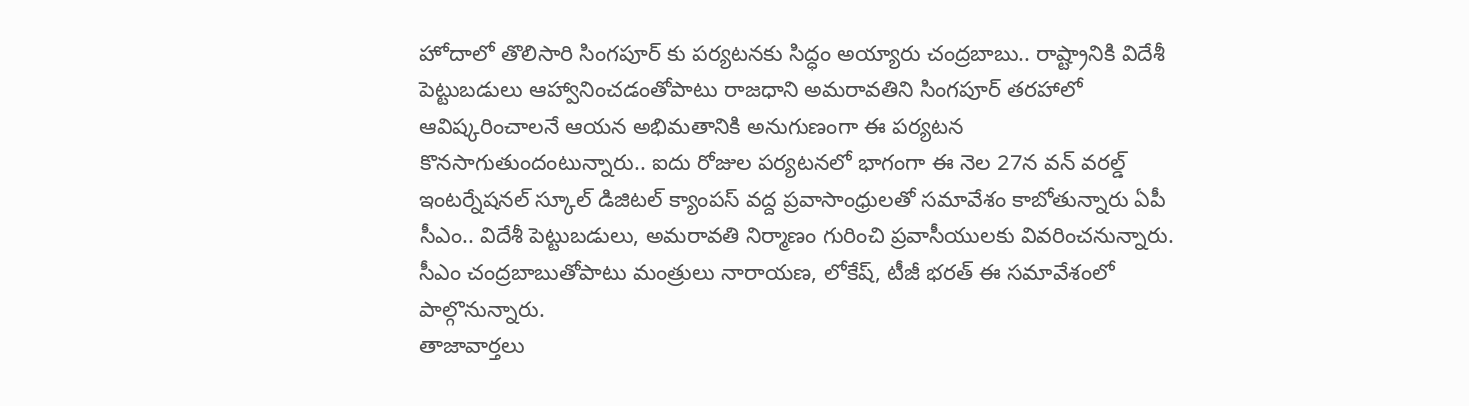హోదాలో తొలిసారి సింగపూర్ కు పర్యటనకు సిద్ధం అయ్యారు చంద్రబాబు.. రాష్ట్రానికి విదేశీ పెట్టుబడులు ఆహ్వానించడంతోపాటు రాజధాని అమరావతిని సింగపూర్ తరహాలో ఆవిష్కరించాలనే ఆయన అభిమతానికి అనుగుణంగా ఈ పర్యటన కొనసాగుతుందంటున్నారు.. ఐదు రోజుల పర్యటనలో భాగంగా ఈ నెల 27న వన్ వరల్డ్ ఇంటర్నేషనల్ స్కూల్ డిజిటల్ క్యాంపస్ వద్ద ప్రవాసాంధ్రులతో సమావేశం కాబోతున్నారు ఏపీ సీఎం.. విదేశీ పెట్టుబడులు, అమరావతి నిర్మాణం గురించి ప్రవాసీయులకు వివరించనున్నారు. సీఎం చంద్రబాబుతోపాటు మంత్రులు నారాయణ, లోకేష్, టీజీ భరత్ ఈ సమావేశంలో పాల్గొనున్నారు.
తాజావార్తలు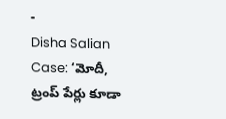-
Disha Salian Case: ‘మోదీ, ట్రంప్ పేర్లు కూడా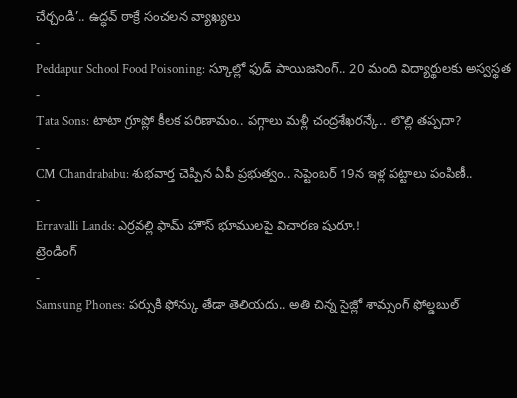చేర్చండి’.. ఉద్ధవ్ ఠాక్రే సంచలన వ్యాఖ్యలు
-
Peddapur School Food Poisoning: స్కూల్లో ఫుడ్ పాయిజనింగ్.. 20 మంది విద్యార్థులకు అస్వస్థత
-
Tata Sons: టాటా గ్రూప్లో కీలక పరిణామం.. పగ్గాలు మళ్లీ చంద్రశేఖరన్కే.. లొల్లి తప్పదా?
-
CM Chandrababu: శుభవార్త చెప్పిన ఏపీ ప్రభుత్వం.. సెప్టెంబర్ 19న ఇళ్ల పట్టాలు పంపిణీ..
-
Erravalli Lands: ఎర్రవల్లి ఫామ్ హౌస్ భూములపై విచారణ షురూ.!
ట్రెండింగ్
-
Samsung Phones: పర్సుకి ఫోన్కు తేడా తెలియదు.. అతి చిన్న సైజ్లో శామ్సంగ్ ఫోల్డబుల్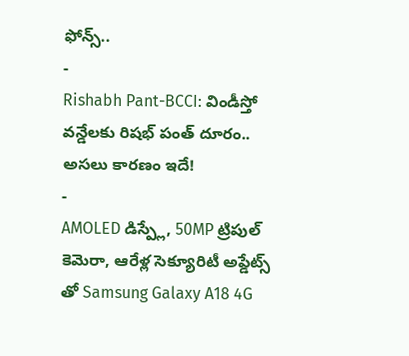ఫోన్స్..
-
Rishabh Pant-BCCI: విండీస్తో వన్డేలకు రిషభ్ పంత్ దూరం.. అసలు కారణం ఇదే!
-
AMOLED డిస్ప్లే, 50MP ట్రిపుల్ కెమెరా, ఆరేళ్ల సెక్యూరిటీ అప్డేట్స్ తో Samsung Galaxy A18 4G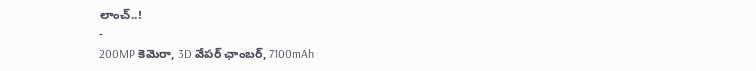లాంచ్..!
-
200MP కెమెరా, 3D వేపర్ ఛాంబర్, 7100mAh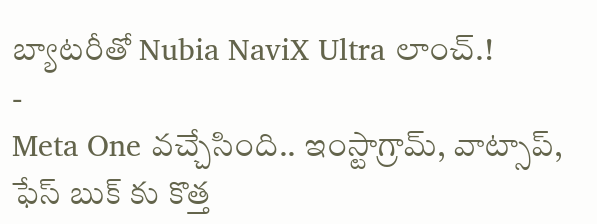బ్యాటరీతో Nubia NaviX Ultra లాంచ్.!
-
Meta One వచ్చేసింది.. ఇంస్టాగ్రామ్, వాట్సాప్, ఫేస్ బుక్ కు కొత్త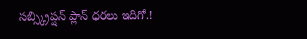సబ్స్క్రిప్షన్ ప్లాన్ ధరలు ఇదిగో.!